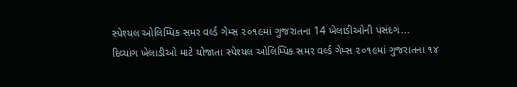સ્પેશ્યલ ઓલિમ્પિક સમર વર્લ્ડ ગેમ્સ ૨૦૧૯માં ગુજરાતના 14 ખેલાડીઓની પસંદગ...
દિવ્યાંગ ખેલાડીઓ માટે યોજાતા સ્પેશ્યલ ઓલિમ્પિક સમર વર્લ્ડ ગેમ્સ ૨૦૧૯માં ગુજરાતના ૧૪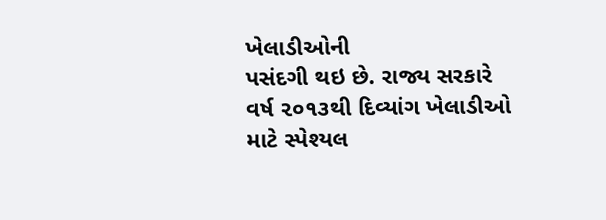ખેલાડીઓની
પસંદગી થઇ છે. રાજ્ય સરકારે વર્ષ ૨૦૧૩થી દિવ્યાંગ ખેલાડીઓ માટે સ્પેશ્યલ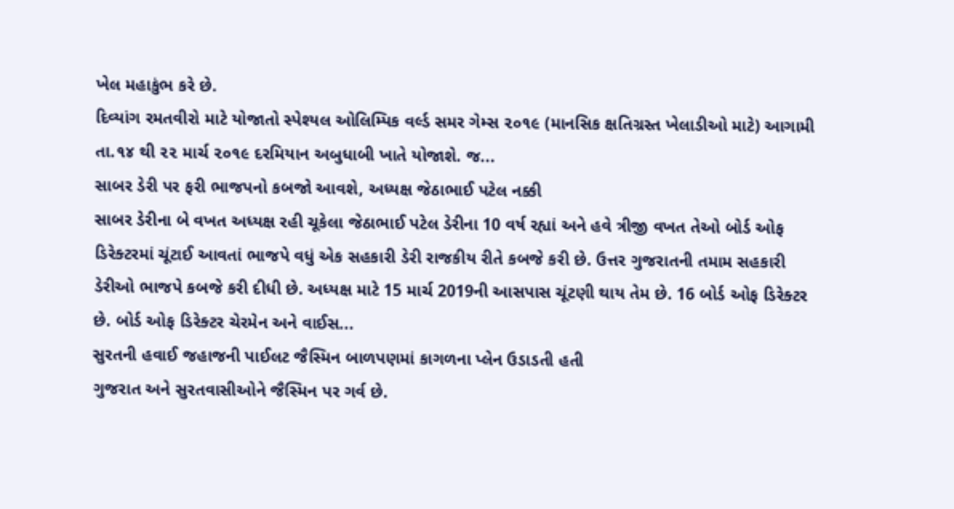ખેલ મહાકુંભ કરે છે.
દિવ્યાંગ રમતવીરો માટે યોજાતો સ્પેશ્યલ ઓલિમ્પિક વર્લ્ડ સમર ગેમ્સ ૨૦૧૯ (માનસિક ક્ષતિગ્રસ્ત ખેલાડીઓ માટે) આગામી તા.૧૪ થી ૨૨ માર્ચ ૨૦૧૯ દરમિયાન અબુધાબી ખાતે યોજાશે. જ...
સાબર ડેરી પર ફરી ભાજપનો કબજો આવશે, અધ્યક્ષ જેઠાભાઈ પટેલ નક્કી
સાબર ડેરીના બે વખત અધ્યક્ષ રહી ચૂકેલા જેઠાભાઈ પટેલ ડેરીના 10 વર્ષ રહ્યાં અને હવે ત્રીજી વખત તેઓ બોર્ડ ઓફ ડિરેક્ટરમાં ચૂંટાઈ આવતાં ભાજપે વધું એક સહકારી ડેરી રાજકીય રીતે કબજે કરી છે. ઉત્તર ગુજરાતની તમામ સહકારી ડેરીઓ ભાજપે કબજે કરી દીધી છે. અધ્યક્ષ માટે 15 માર્ચ 2019ની આસપાસ ચૂંટણી થાય તેમ છે. 16 બોર્ડ ઓફ ડિરેક્ટર છે. બોર્ડ ઓફ ડિરેક્ટર ચેરમેન અને વાઈસ...
સુરતની હવાઈ જહાજની પાઈલટ જૈસ્મિન બાળપણમાં કાગળના પ્લેન ઉડાડતી હતી
ગુજરાત અને સુરતવાસીઓને જૈસ્મિન પર ગર્વ છે.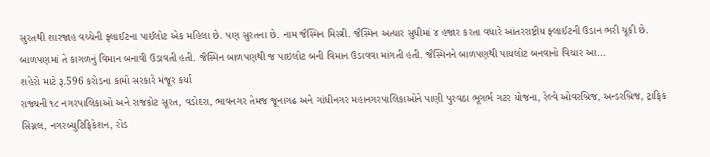સુરતથી શારજાહ વચ્ચેની ફ્લાઈટના પાઈલોટ એક મહિલા છે. પણ સુરતના છે. નામ જૈસ્મિન મિસ્ત્રી. જૈસ્મિન અત્યાર સુધીમાં ૪ હજાર કરતા વધારે આંતરરાષ્ટ્રીય ફ્લાઈટની ઉડાન ભરી ચૂકી છે. બાળપણમાં તે કાગળનું વિમાન બનાવી ઉડાવતી હતી. જૈસ્મિન બાળપણથી જ પાઇલોટ બની વિમાન ઉડાવવા માંગતી હતી. જૈસ્મિનને બાળપણથી પાયલોટ બનવાનો વિચાર આ...
શહેરો માટે રૂ.596 કરોડના કામો સરકારે મંજૂર કર્યા
રાજ્યની ૧૮ નગરપાલિકાઓ અને રાજકોટ સૂરત, વડોદરા, ભાવનગર તેમજ જૂનાગઢ અને ગાંધીનગર મહાનગરપાલિકાઓને પાણી પુરવઠા ભૂગર્ભ ગટર યોજના, રેલ્વે ઓવરબ્રિજ, અન્ડરબ્રિજ, ટ્રાફિક સિગ્નલ, નગરબ્યુટિફિકેશન, રોડ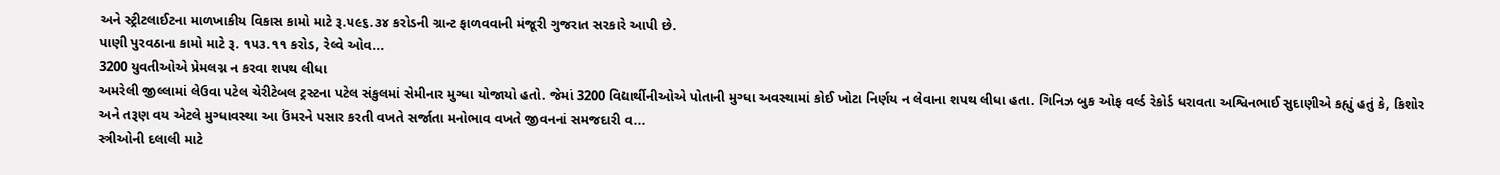અને સ્ટ્રીટલાઈટના માળખાકીય વિકાસ કામો માટે રૂ.૫૯૬.૩૪ કરોડની ગ્રાન્ટ ફાળવવાની મંજૂરી ગુજરાત સરકારે આપી છે.
પાણી પુરવઠાના કામો માટે રૂ. ૧૫૩.૧૧ કરોડ, રેલ્વે ઓવ...
3200 યુવતીઓએ પ્રેમલગ્ન ન કરવા શપથ લીધા
અમરેલી જીલ્લામાં લેઉવા પટેલ ચેરીટેબલ ટ્રસ્ટના પટેલ સંકુલમાં સેમીનાર મુગ્ધા યોજાયો હતો. જેમાં 3200 વિદ્યાર્થીનીઓએ પોતાની મુગ્ધા અવસ્થામાં કોઈ ખોટા નિર્ણય ન લેવાના શપથ લીધા હતા. ગિનિઝ બુક ઓફ વર્લ્ડ રેકોર્ડ ધરાવતા અશ્વિનભાઈ સુદાણીએ કહ્યું હતું કે, કિશોર અને તરૂણ વય એટલે મુગ્ધાવસ્થા આ ઉંમરને પસાર કરતી વખતે સર્જાતા મનોભાવ વખતે જીવનનાં સમજદારી વ...
સ્ત્રીઓની દલાલી માટે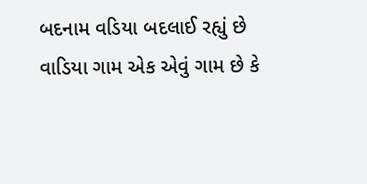બદનામ વડિયા બદલાઈ રહ્યું છે
વાડિયા ગામ એક એવું ગામ છે કે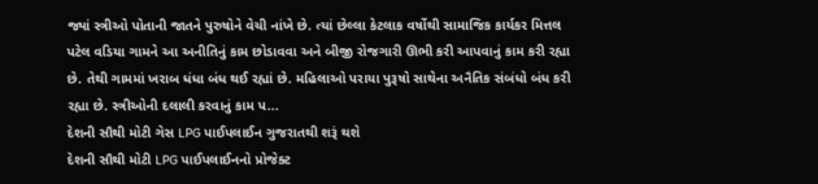જ્યાં સ્ત્રીઓ પોતાની જાતને પુરુષોને વેચી નાંખે છે. ત્યાં છેલ્લા કેટલાક વર્ષોથી સામાજિક કાર્યકર મિત્તલ પટેલ વડિયા ગામને આ અનીતિનું કામ છોડાવવા અને બીજી રોજગારી ઊભી કરી આપવાનું કામ કરી રહ્યા છે. તેથી ગામમાં ખરાબ ધંધા બંધ થઈ રહ્યાં છે. મહિલાઓ પરાયા પુરૂષો સાથેના અનૈતિક સંબંધો બંધ કરી રહ્યા છે. સ્ત્રીઓની દલાલી કરવાનું કામ પ...
દેશની સૌથી મોટી ગેસ LPG પાઈપલાઈન ગુજરાતથી શરૂં થશે
દેશની સૌથી મોટી LPG પાઈપલાઈનનો પ્રોજેક્ટ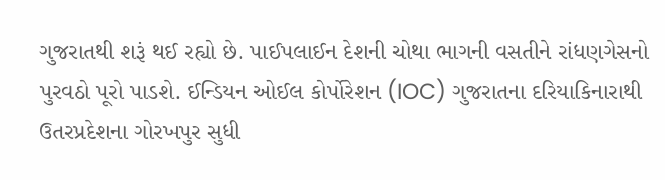ગુજરાતથી શરૂં થઈ રહ્યો છે. પાઈપલાઈન દેશની ચોથા ભાગની વસતીને રાંધણગેસનો પુરવઠો પૂરો પાડશે. ઈન્ડિયન ઓઈલ કોર્પોરેશન (IOC) ગુજરાતના દરિયાકિનારાથી ઉતરપ્રદેશના ગોરખપુર સુધી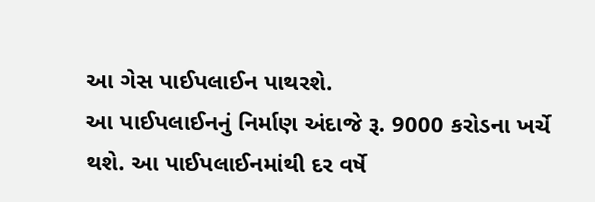આ ગેસ પાઈપલાઈન પાથરશે.
આ પાઈપલાઈનનું નિર્માણ અંદાજે રૂ. 9000 કરોડના ખર્ચે થશે. આ પાઈપલાઈનમાંથી દર વર્ષે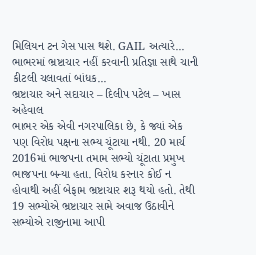મિલિયન ટન ગેસ પાસ થશે. GAIL અત્યારે...
ભાભરમાં ભ્રષ્ટાચાર નહીં કરવાની પ્રતિજ્ઞા સાથે ચાની કીટલી ચલાવતાં બાંધક...
ભ્રષ્ટાચાર અને સદાચાર – દિલીપ પટેલ – ખાસ અહેવાલ
ભાભર એક એવી નગરપાલિકા છે, કે જ્યાં એક પણ વિરોધ પક્ષના સભ્ય ચૂંટાયા નથી. 20 માર્ચ 2016માં ભાજપના તમામ સભ્યો ચૂંટાતા પ્રમુખ ભાજપના બન્યા હતા. વિરોધ કરનાર કોઈ ન હોવાથી અહીં બેફામ ભ્રષ્ટાચાર શરૂ થયો હતો. તેથી 19 સભ્યોએ ભ્રષ્ટાચાર સામે અવાજ ઉઠાવીને સભ્યોએ રાજીનામા આપી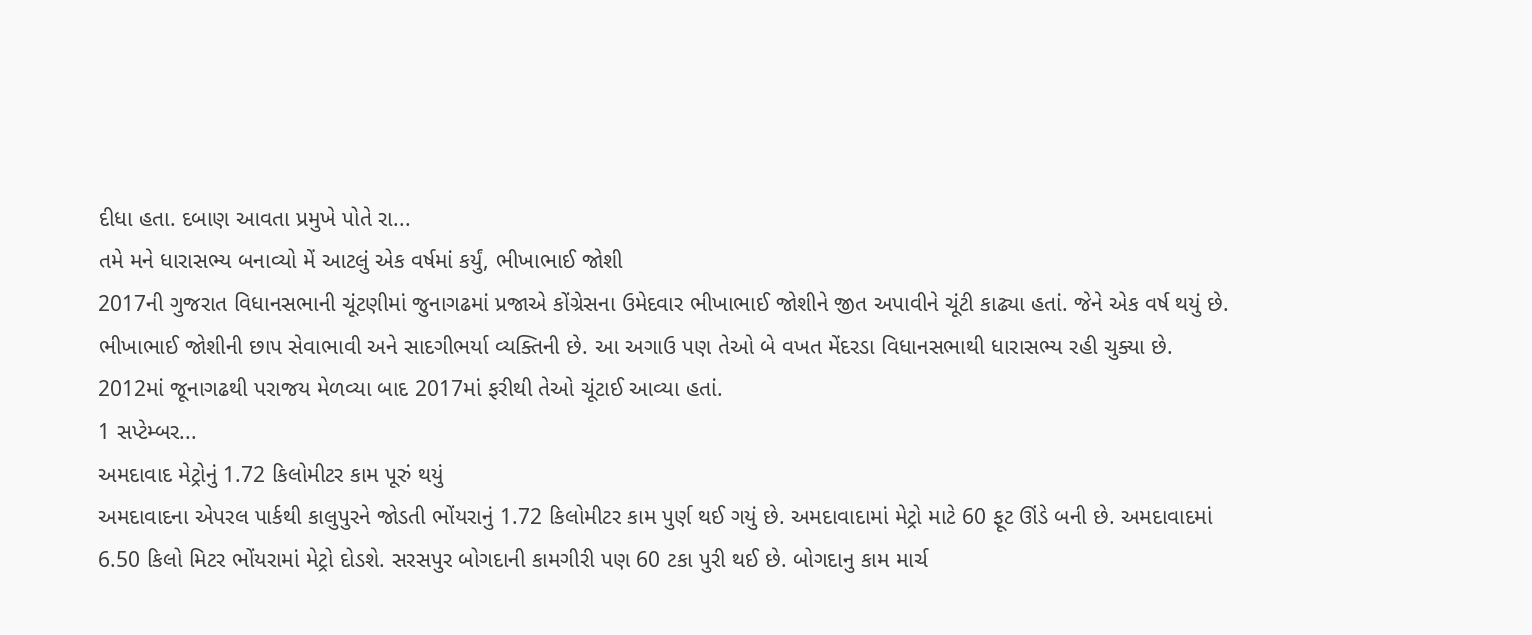દીધા હતા. દબાણ આવતા પ્રમુખે પોતે રા...
તમે મને ધારાસભ્ય બનાવ્યો મેં આટલું એક વર્ષમાં કર્યું, ભીખાભાઈ જોશી
2017ની ગુજરાત વિધાનસભાની ચૂંટણીમાં જુનાગઢમાં પ્રજાએ કોંગ્રેસના ઉમેદવાર ભીખાભાઈ જોશીને જીત અપાવીને ચૂંટી કાઢ્યા હતાં. જેને એક વર્ષ થયું છે.
ભીખાભાઈ જોશીની છાપ સેવાભાવી અને સાદગીભર્યા વ્યક્તિની છે. આ અગાઉ પણ તેઓ બે વખત મેંદરડા વિધાનસભાથી ધારાસભ્ય રહી ચુક્યા છે. 2012માં જૂનાગઢથી પરાજય મેળવ્યા બાદ 2017માં ફરીથી તેઓ ચૂંટાઈ આવ્યા હતાં.
1 સપ્ટેમ્બર...
અમદાવાદ મેટ્રોનું 1.72 કિલોમીટર કામ પૂરું થયું
અમદાવાદના એપરલ પાર્કથી કાલુપુરને જોડતી ભોંયરાનું 1.72 કિલોમીટર કામ પુર્ણ થઈ ગયું છે. અમદાવાદામાં મેટ્રો માટે 60 ફૂટ ઊંડે બની છે. અમદાવાદમાં 6.50 કિલો મિટર ભોંયરામાં મેટ્રો દોડશે. સરસપુર બોગદાની કામગીરી પણ 60 ટકા પુરી થઈ છે. બોગદાનુ કામ માર્ચ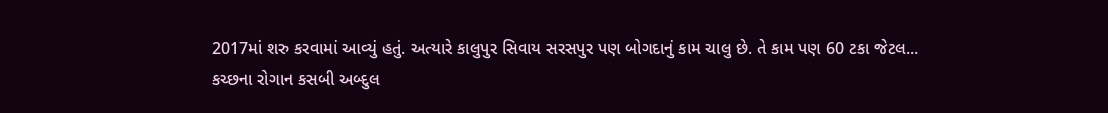2017માં શરુ કરવામાં આવ્યું હતું. અત્યારે કાલુપુર સિવાય સરસપુર પણ બોગદાનું કામ ચાલુ છે. તે કામ પણ 60 ટકા જેટલ...
કચ્છના રોગાન કસબી અબ્દુલ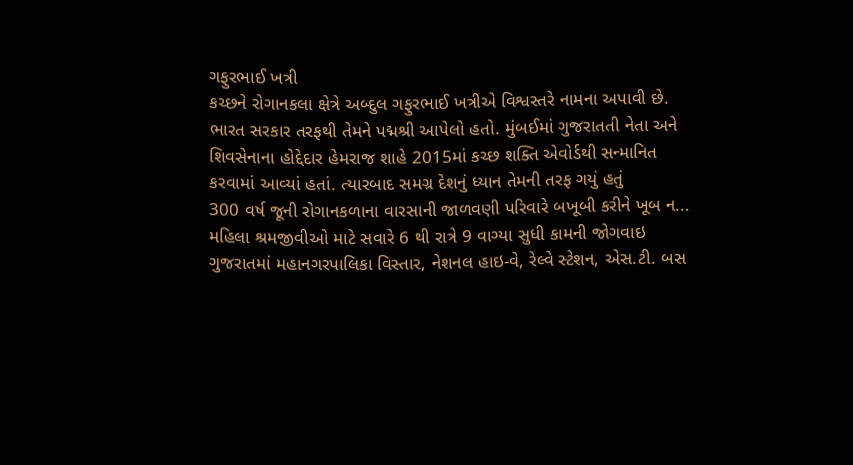ગફુરભાઈ ખત્રી
કચ્છને રોગાનકલા ક્ષેત્રે અબ્દુલ ગફુરભાઈ ખત્રીએ વિશ્વસ્તરે નામના અપાવી છે. ભારત સરકાર તરફથી તેમને પદ્મશ્રી આપેલો હતો. મુંબઈમાં ગુજરાતતી નેતા અને શિવસેનાના હોદ્દેદાર હેમરાજ શાહે 2015માં કચ્છ શક્તિ એવોર્ડથી સન્માનિત કરવામાં આવ્યાં હતાં. ત્યારબાદ સમગ્ર દેશનું ધ્યાન તેમની તરફ ગયું હતું
300 વર્ષ જૂની રોગાનકળાના વારસાની જાળવણી પરિવારે બખૂબી કરીને ખૂબ ન...
મહિલા શ્રમજીવીઓ માટે સવારે 6 થી રાત્રે 9 વાગ્યા સુધી કામની જોગવાઇ
ગુજરાતમાં મહાનગરપાલિકા વિસ્તાર, નેશનલ હાઇ-વે, રેલ્વે સ્ટેશન, એસ.ટી. બસ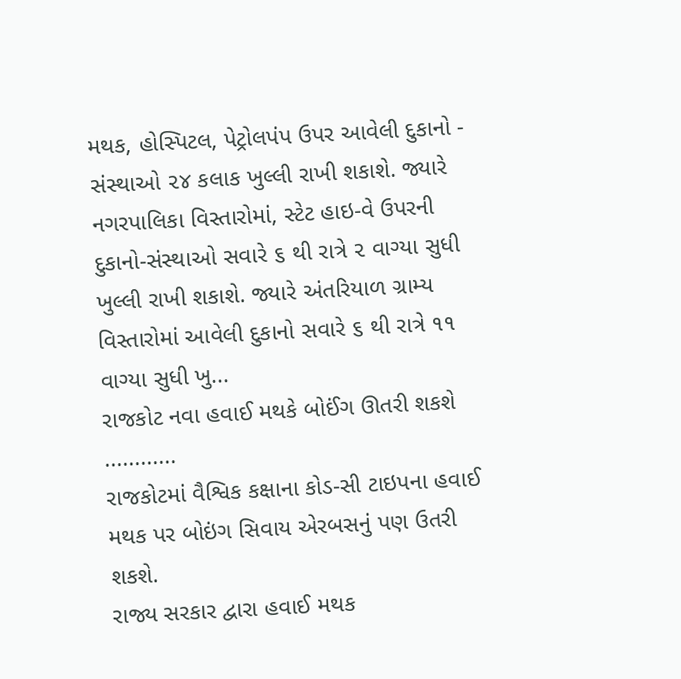મથક, હોસ્પિટલ, પેટ્રોલપંપ ઉપર આવેલી દુકાનો - સંસ્થાઓ ૨૪ કલાક ખુલ્લી રાખી શકાશે. જ્યારે નગરપાલિકા વિસ્તારોમાં, સ્ટેટ હાઇ-વે ઉપરની દુકાનો-સંસ્થાઓ સવારે ૬ થી રાત્રે ૨ વાગ્યા સુધી ખુલ્લી રાખી શકાશે. જ્યારે અંતરિયાળ ગ્રામ્ય વિસ્તારોમાં આવેલી દુકાનો સવારે ૬ થી રાત્રે ૧૧ વાગ્યા સુધી ખુ...
રાજકોટ નવા હવાઈ મથકે બોઈંગ ઊતરી શકશે
............
રાજકોટમાં વૈશ્વિક કક્ષાના કોડ-સી ટાઇપના હવાઈ મથક પર બોઇંગ સિવાય એરબસનું પણ ઉતરી શકશે.
રાજ્ય સરકાર દ્વારા હવાઈ મથક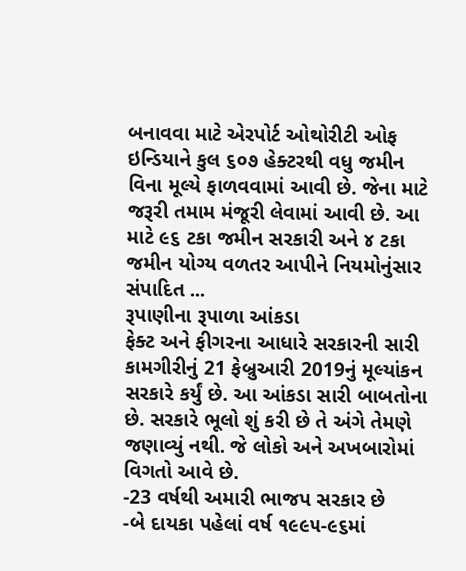બનાવવા માટે એરપોર્ટ ઓથોરીટી ઓફ ઇન્ડિયાને કુલ ૬૦૭ હેક્ટરથી વધુ જમીન વિના મૂલ્યે ફાળવવામાં આવી છે. જેના માટે જરૂરી તમામ મંજૂરી લેવામાં આવી છે. આ માટે ૯૬ ટકા જમીન સરકારી અને ૪ ટકા જમીન યોગ્ય વળતર આપીને નિયમોનુંસાર સંપાદિત ...
રૂપાણીના રૂપાળા આંકડા
ફેક્ટ અને ફીગરના આધારે સરકારની સારી કામગીરીનું 21 ફેબ્રુઆરી 2019નું મૂલ્યાંકન સરકારે કર્યું છે. આ આંકડા સારી બાબતોના છે. સરકારે ભૂલો શું કરી છે તે અંગે તેમણે જણાવ્યું નથી. જે લોકો અને અખબારોમાં વિગતો આવે છે.
-23 વર્ષથી અમારી ભાજપ સરકાર છે
-બે દાયકા પહેલાં વર્ષ ૧૯૯૫-૯૬માં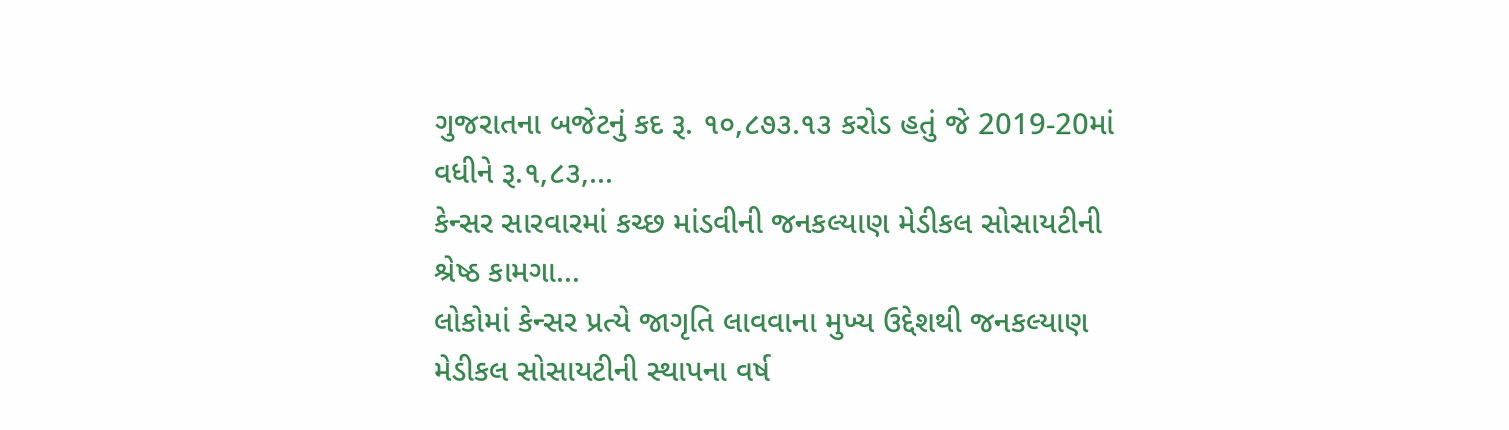ગુજરાતના બજેટનું કદ રૂ. ૧૦,૮૭૩.૧૩ કરોડ હતું જે 2019-20માં વધીને રૂ.૧,૮૩,...
કેન્સર સારવારમાં કચ્છ માંડવીની જનકલ્યાણ મેડીકલ સોસાયટીની શ્રેષ્ઠ કામગા...
લોકોમાં કેન્સર પ્રત્યે જાગૃતિ લાવવાના મુખ્ય ઉદ્દેશથી જનકલ્યાણ મેડીકલ સોસાયટીની સ્થાપના વર્ષ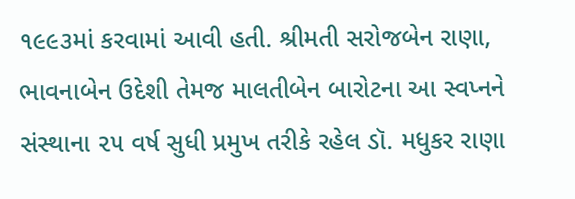૧૯૯૩માં કરવામાં આવી હતી. શ્રીમતી સરોજબેન રાણા, ભાવનાબેન ઉદેશી તેમજ માલતીબેન બારોટના આ સ્વપ્નને સંસ્થાના ૨૫ વર્ષ સુધી પ્રમુખ તરીકે રહેલ ડૉ. મધુકર રાણા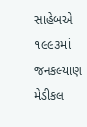સાહેબએ ૧૯૯૩માં જનકલ્યાણ મેડીકલ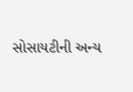સોસાયટીની અન્ય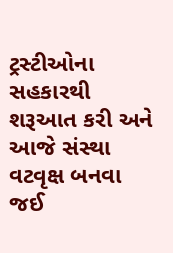ટ્રસ્ટીઓના સહકારથી શરૂઆત કરી અને આજે સંસ્થા વટવૃક્ષ બનવા જઈ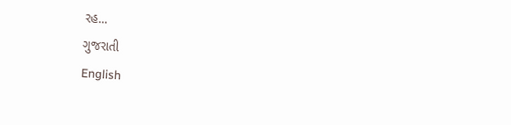રહ...
ગુજરાતી
English